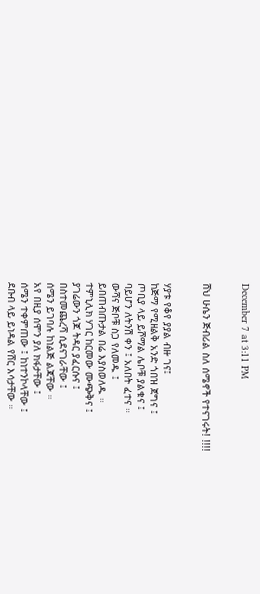December 7 at 3:11 PM


ሸህ ሁሴን ጅብሪል ስለ ሰሜኖች የተናገሩት! !!!!


ሃያቱ የቆየ ያያል ብዙ ገና፤
ከጅማ የሚዘልቅ አንድ ጎበዝ ጀግና ፤
ጦቢያ ላይ ይሾማል ሌቦቹ ያልቁና ፤
ባይሆን ለትንሽ ቀን ፤ አለበት ፈተና ።
ውሻና ጅቦቹ ስጋ የለመዱ ፤
ይበጠብጡታል በሬ እያስወለዱ ።
ተምኒሊክ ሃገር ከርመው ሙጭቅና ፤
ያገሬውን ጎጆ ትዳር ያፈርሱና ፤
በስተመጨረሻ ሲደናገራቸው ፤
ሰሜን ይገባሉ ከነልጅ ልጃቸው ።
አየ በዚያ ሰሞን ያለ ክፋታቸው ፤
ሰሜን ተቀምጠው ፤ ከነተንኮላቸው ፤
ደቡብ ላይ ይነዳል የሸር እሳታቸው ።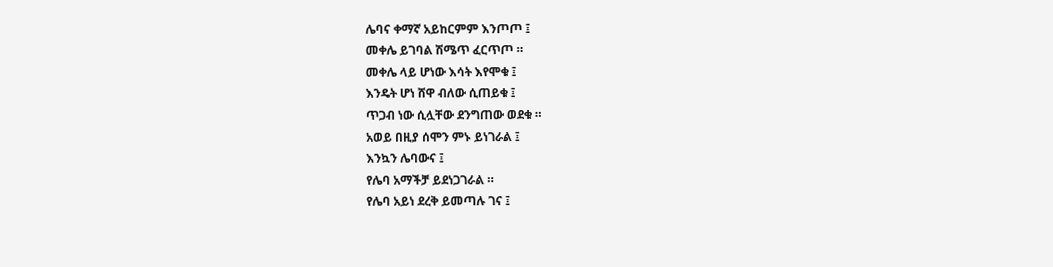ሌባና ቀማኛ አይከርምም እንጦጦ ፤
መቀሌ ይገባል ሽሜጥ ፈርጥጦ ።
መቀሌ ላይ ሆነው እሳት እየሞቁ ፤
እንዴት ሆነ ሸዋ ብለው ሲጠይቁ ፤
ጥጋብ ነው ሲሏቸው ደንግጠው ወደቁ ።
አወይ በዚያ ሰሞን ምኑ ይነገራል ፤
እንኳን ሌባውና ፤
የሌባ አማችቻ ይደነጋገራል ።
የሌባ አይነ ደረቅ ይመጣሉ ገና ፤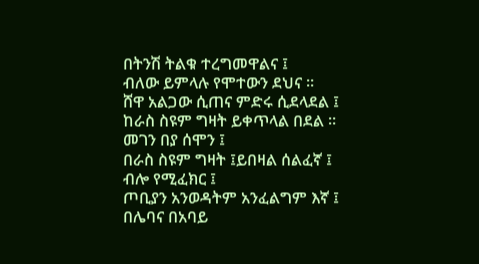በትንሽ ትልቁ ተረግመዋልና ፤
ብለው ይምላሉ የሞተውን ደህና ።
ሸዋ አልጋው ሲጠና ምድሩ ሲደላደል ፤
ከራስ ስዩም ግዛት ይቀጥላል በደል ።
መገን በያ ሰሞን ፤
በራስ ስዩም ግዛት ፤ይበዛል ሰልፈኛ ፤
ብሎ የሚፈክር ፤
ጦቢያን አንወዳትም አንፈልግም እኛ ፤
በሌባና በአባይ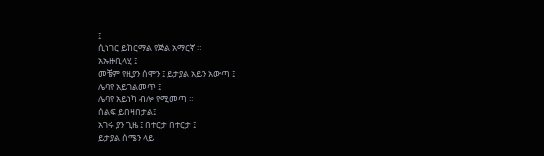፤
ሲነገር ይከርማል የጅል አማርኛ ።
አኡዙቢላሂ ፤
መቼም የዚያን ሰሞን ፤ ይታያል አይን አውጣ ፤
ሌባየ አይገልመጥ ፤
ሌባየ አይነካ ብሎ የሚመጣ ።
ሰልፍ ይበዛበታል፤
አገሩ ያን ጊዜ ፤ በተርታ በተርታ ፤
ይታያል ሰሜን ላይ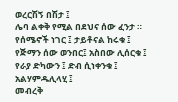ወረርሽኝ በሽታ ፤
ሌባ ልቀቅ የሚል በደህና ሰው ፈንታ ።
የሰሜኖች ነገር ፤ ታይቶናል ከሩቁ ፤
የጅማን ሰው ወንበር፤ አስበው ሊሰርቁ ፤
የራያ ድካውን ፤ ድብ ሲነቀንቁ ፤
አልሃምዱሊላሂ ፤
መብረቅ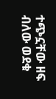ተጭኗቸው ዘፍ ብለው ወደቁ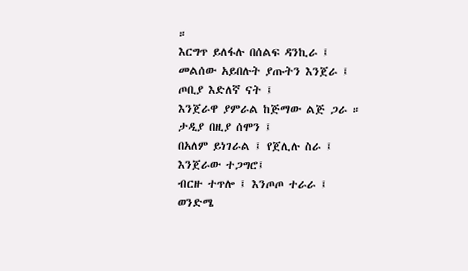።
እርግጥ ይለፋሉ በሰልፍ ዳንኪራ ፤
መልሰው አይበሉት ያጡትን እንጀራ ፤
ጦቢያ እድለኛ ናት ፤
እንጀራዋ ያምራል ከጅማው ልጅ ጋራ ።
ታዲያ በዚያ ሰሞን ፤
በአለም ይነገራል ፤ የጀሊሉ ስራ ፤
እንጀራው ተጋግሮ፤
ብርዙ ተጥሎ ፤ እንጦጦ ተራራ ፤
ወንድሜ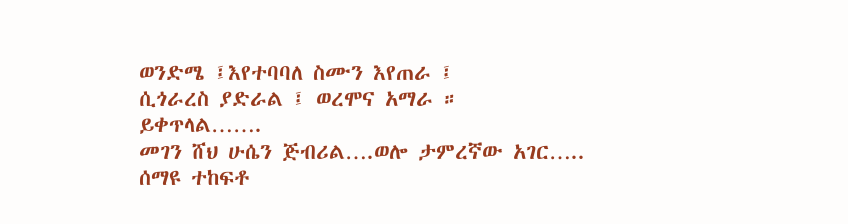ወንድሜ ፤እየተባባለ ስሙን እየጠራ ፤
ሲጎራረስ ያድራል ፤ ወረሞና አማራ ።
ይቀጥላል…….
መገን ሸህ ሁሴን ጅብሪል….ወሎ ታምረኛው አገር….. ሰማዩ ተከፍቶ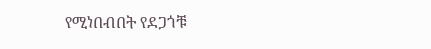የሚነበብበት የደጋጎቹ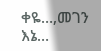ቀዬ…,መገን እኔ…